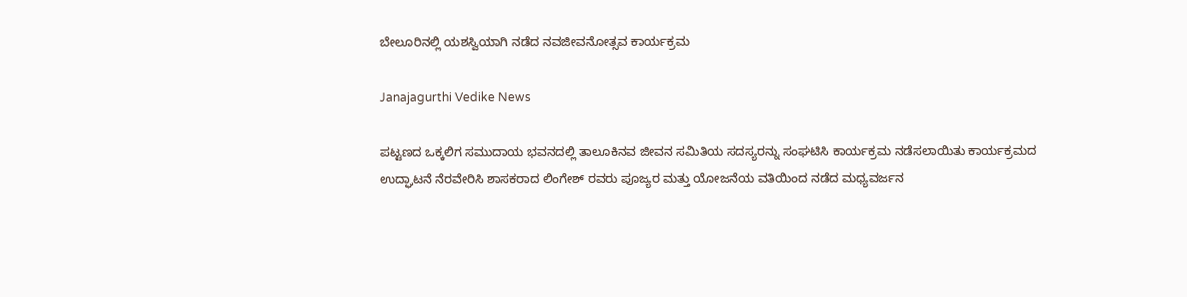ಬೇಲೂರಿನಲ್ಲಿ ಯಶಸ್ವಿಯಾಗಿ ನಡೆದ ನವಜೀವನೋತ್ಸವ ಕಾರ್ಯಕ್ರಮ

Janajagurthi Vedike News

ಪಟ್ಟಣದ ಒಕ್ಕಲಿಗ ಸಮುದಾಯ ಭವನದಲ್ಲಿ ತಾಲೂಕಿನವ ಜೀವನ ಸಮಿತಿಯ ಸದಸ್ಯರನ್ನು ಸಂಘಟಿಸಿ ಕಾರ್ಯಕ್ರಮ ನಡೆಸಲಾಯಿತು ಕಾರ್ಯಕ್ರಮದ ಉದ್ಘಾಟನೆ ನೆರವೇರಿಸಿ ಶಾಸಕರಾದ ಲಿಂಗೇಶ್ ರವರು ಪೂಜ್ಯರ ಮತ್ತು ಯೋಜನೆಯ ವತಿಯಿಂದ ನಡೆದ ಮಧ್ಯವರ್ಜನ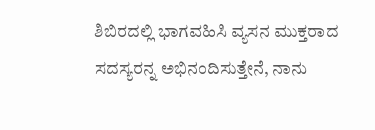ಶಿಬಿರದಲ್ಲಿ ಭಾಗವಹಿಸಿ ವ್ಯಸನ ಮುಕ್ತರಾದ ಸದಸ್ಯರನ್ನ ಅಭಿನಂದಿಸುತ್ತೇನೆ, ನಾನು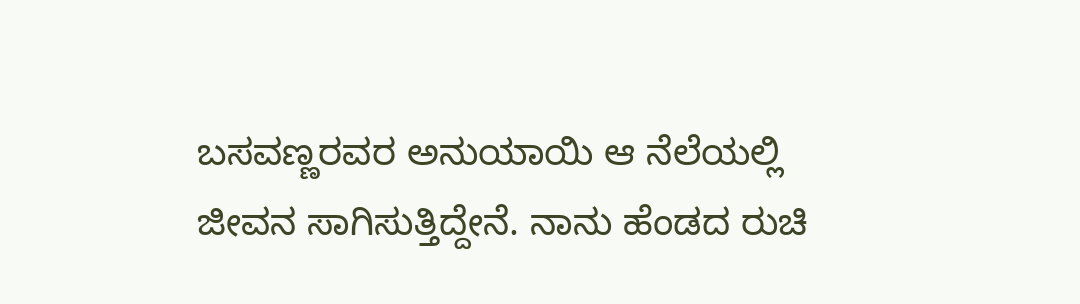ಬಸವಣ್ಣರವರ ಅನುಯಾಯಿ ಆ ನೆಲೆಯಲ್ಲಿ ಜೀವನ ಸಾಗಿಸುತ್ತಿದ್ದೇನೆ. ನಾನು ಹೆಂಡದ ರುಚಿ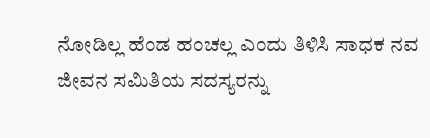ನೋಡಿಲ್ಲ ಹೆಂಡ ಹಂಚಲ್ಲ ಎಂದು ತಿಳಿಸಿ ಸಾಧಕ ನವ ಜೀವನ ಸಮಿತಿಯ ಸದಸ್ಯರನ್ನು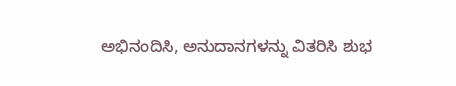ಅಭಿನಂದಿಸಿ, ಅನುದಾನಗಳನ್ನು ವಿತರಿಸಿ ಶುಭ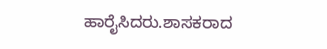ಹಾರೈಸಿದರು.ಶಾಸಕರಾದ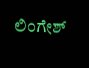ಲಿಂಗೇಶ್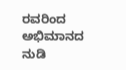ರವರಿಂದ ಅಭಿಮಾನದ ನುಡಿ